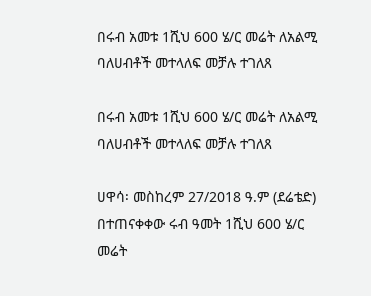በሩብ አመቱ 1ሺህ 600 ሄ/ር መሬት ለአልሚ ባለሀብቶች መተላለፍ መቻሉ ተገለጸ

በሩብ አመቱ 1ሺህ 600 ሄ/ር መሬት ለአልሚ ባለሀብቶች መተላለፍ መቻሉ ተገለጸ

ሀዋሳ፡ መስከረም 27/2018 ዓ.ም (ደሬቴድ) በተጠናቀቀው ሩብ ዓመት 1ሺህ 600 ሄ/ር መሬት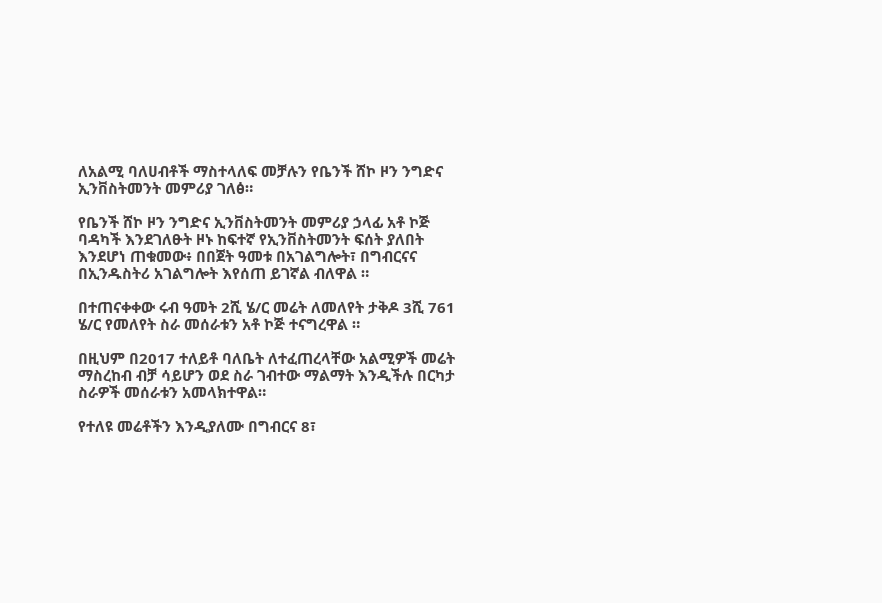ለአልሚ ባለሀብቶች ማስተላለፍ መቻሉን የቤንች ሸኮ ዞን ንግድና ኢንቨስትመንት መምሪያ ገለፅ።

የቤንች ሸኮ ዞን ንግድና ኢንቨስትመንት መምሪያ ኃላፊ አቶ ኮጅ ባዳካች እንደገለፁት ዞኑ ከፍተኛ የኢንቨስትመንት ፍሰት ያለበት እንደሆነ ጠቁመው፥ በበጀት ዓመቱ በአገልግሎት፣ በግብርናና በኢንዱስትሪ አገልግሎት እየሰጠ ይገኛል ብለዋል ።

በተጠናቀቀው ሩብ ዓመት 2ሺ ሄ/ር መሬት ለመለየት ታቅዶ 3ሺ 761 ሄ/ር የመለየት ስራ መሰራቱን አቶ ኮጅ ተናግረዋል ።

በዚህም በ2017 ተለይቶ ባለቤት ለተፈጠረላቸው አልሚዎች መሬት ማስረከብ ብቻ ሳይሆን ወደ ስራ ገብተው ማልማት እንዲችሉ በርካታ ስራዎች መሰራቱን አመላክተዋል።

የተለዩ መሬቶችን እንዲያለሙ በግብርና 8፣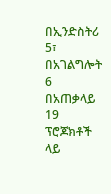በኢንድስትሪ 5፣ በአገልግሎት 6 በአጠቃላይ 19 ፕሮጆክቶች ላይ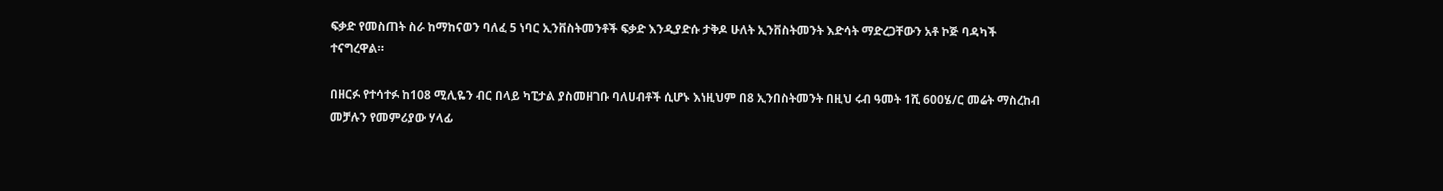ፍቃድ የመስጠት ስራ ከማከናወን ባለፈ 5 ነባር ኢንቨስትመንቶች ፍቃድ እንዲያድሱ ታቅዶ ሁለት ኢንቨስትመንት እድሳት ማድረጋቸውን አቶ ኮጅ ባዳካች ተናግረዋል።

በዘርፉ የተሳተፉ ከ108 ሚሊዬን ብር በላይ ካፒታል ያስመዘገቡ ባለሀብቶች ሲሆኑ እነዚህም በ8 ኢንበስትመንት በዚህ ሩብ ዓመት 1ሺ 600ሄ/ር መሬት ማስረከብ መቻሉን የመምሪያው ሃላፊ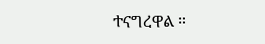ተናግረዋል ።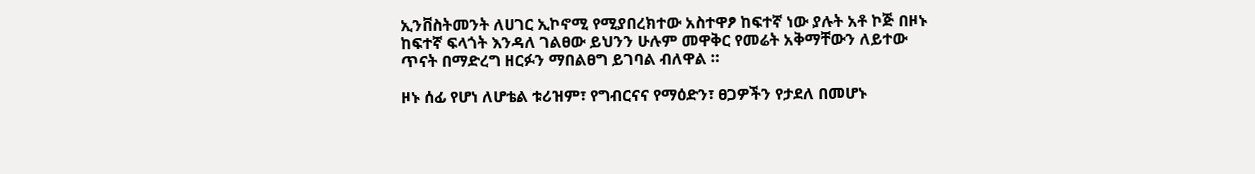ኢንቨስትመንት ለሀገር ኢኮኖሚ የሚያበረክተው አስተዋፆ ከፍተኛ ነው ያሉት አቶ ኮጅ በዞኑ ከፍተኛ ፍላጎት እንዳለ ገልፀው ይህንን ሁሉም መዋቅር የመሬት አቅማቸውን ለይተው ጥናት በማድረግ ዘርፉን ማበልፀግ ይገባል ብለዋል ።

ዞኑ ሰፊ የሆነ ለሆቴል ቱሪዝም፣ የግብርናና የማዕድን፣ ፀጋዎችን የታደለ በመሆኑ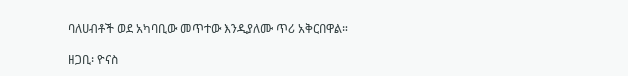ባለሀብቶች ወደ አካባቢው መጥተው እንዲያለሙ ጥሪ አቅርበዋል።

ዘጋቢ፡ ዮናስ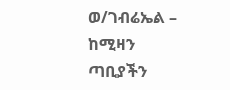ወ/ገብሬኤል – ከሚዛን ጣቢያችን